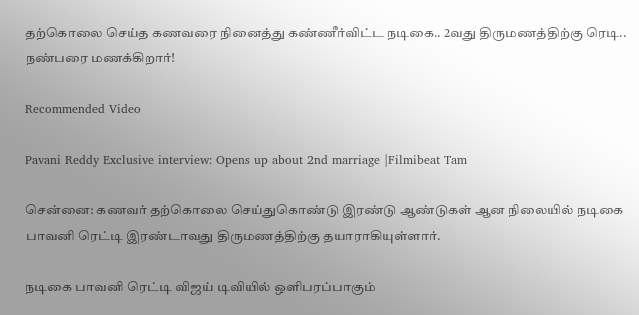தற்கொலை செய்த கணவரை நினைத்து கண்ணீர்விட்ட நடிகை.. 2வது திருமணத்திற்கு ரெடி.. நண்பரை மணக்கிறார்!

Recommended Video

Pavani Reddy Exclusive interview: Opens up about 2nd marriage |Filmibeat Tam

சென்னை: கணவர் தற்கொலை செய்துகொண்டு இரண்டு ஆண்டுகள் ஆன நிலையில் நடிகை பாவனி ரெட்டி இரண்டாவது திருமணத்திற்கு தயாராகியுள்ளார்.

நடிகை பாவனி ரெட்டி விஜய் டிவியில் ஒளிபரப்பாகும்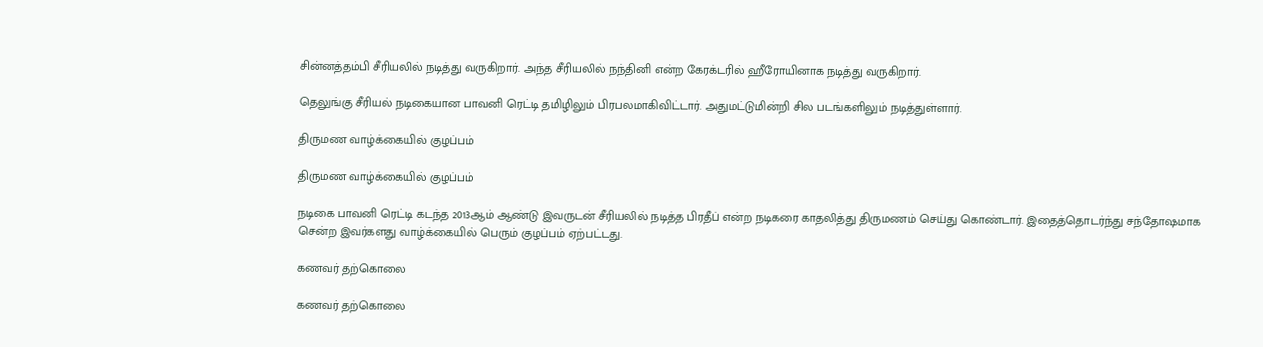சின்னத்தம்பி சீரியலில் நடித்து வருகிறார். அந்த சீரியலில் நந்தினி என்ற கேரக்டரில் ஹீரோயினாக நடித்து வருகிறார்.

தெலுங்கு சீரியல் நடிகையான பாவனி ரெட்டி தமிழிலும் பிரபலமாகிவிட்டார். அதுமட்டுமின்றி சில படங்களிலும் நடித்துள்ளார்.

திருமண வாழ்க்கையில் குழப்பம்

திருமண வாழ்க்கையில் குழப்பம்

நடிகை பாவனி ரெட்டி கடந்த 2013ஆம் ஆண்டு இவருடன் சீரியலில் நடித்த பிரதீப் என்ற நடிகரை காதலித்து திருமணம் செய்து கொண்டார். இதைத்தொடர்ந்து சந்தோஷமாக சென்ற இவர்களது வாழ்க்கையில் பெரும் குழப்பம் ஏற்பட்டது.

கணவர் தற்கொலை

கணவர் தற்கொலை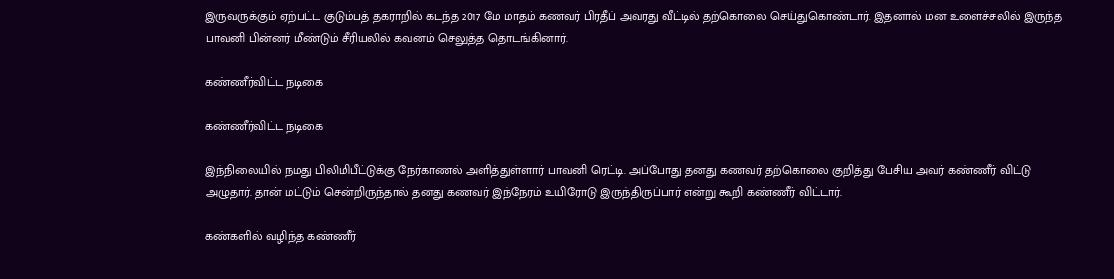இருவருக்கும் ஏற்பட்ட குடும்பத் தகராறில் கடந்த 2017 மே மாதம் கணவர் பிரதீப் அவரது வீட்டில் தற்கொலை செய்துகொண்டார். இதனால் மன உளைச்சலில் இருந்த பாவனி பின்னர் மீண்டும் சீரியலில் கவனம் செலுத்த தொடங்கினார்.

கண்ணீர்விட்ட நடிகை

கண்ணீர்விட்ட நடிகை

இந்நிலையில் நமது பிலிமிபீட்டுக்கு நேர்காணல் அளித்துள்ளார் பாவனி ரெட்டி. அப்போது தனது கணவர் தற்கொலை குறித்து பேசிய அவர் கண்ணீர் விட்டு அழுதார். தான் மட்டும் சென்றிருந்தால் தனது கணவர் இந்நேரம் உயிரோடு இருந்திருப்பார் என்று கூறி கண்ணீர் விட்டார்.

கண்களில் வழிந்த கண்ணீர்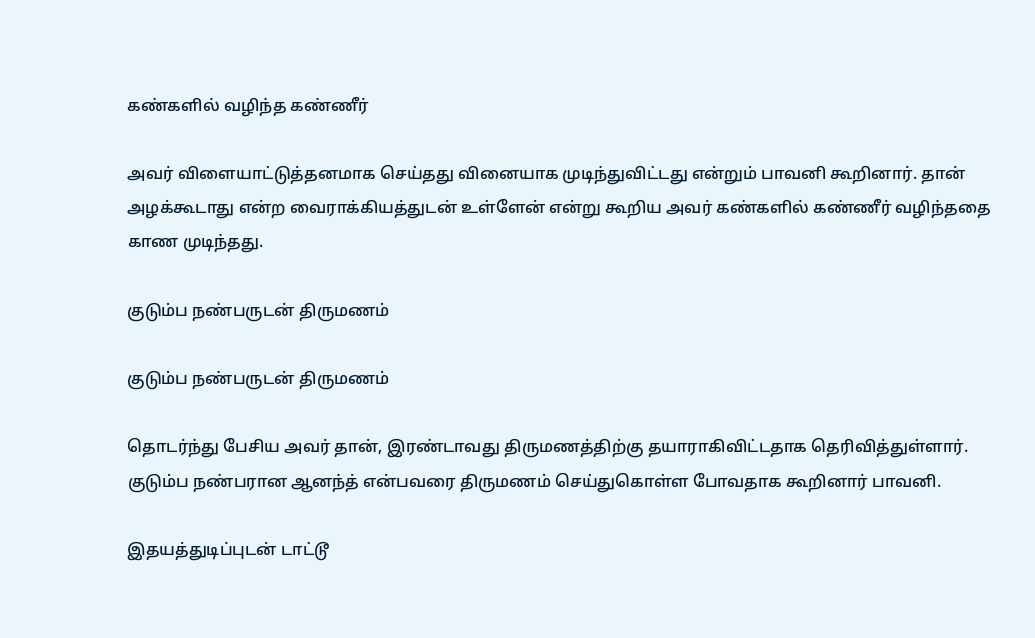கண்களில் வழிந்த கண்ணீர்

அவர் விளையாட்டுத்தனமாக செய்தது வினையாக முடிந்துவிட்டது என்றும் பாவனி கூறினார். தான் அழக்கூடாது என்ற வைராக்கியத்துடன் உள்ளேன் என்று கூறிய அவர் கண்களில் கண்ணீர் வழிந்ததை காண முடிந்தது.

குடும்ப நண்பருடன் திருமணம்

குடும்ப நண்பருடன் திருமணம்

தொடர்ந்து பேசிய அவர் தான், இரண்டாவது திருமணத்திற்கு தயாராகிவிட்டதாக தெரிவித்துள்ளார். குடும்ப நண்பரான ஆனந்த் என்பவரை திருமணம் செய்துகொள்ள போவதாக கூறினார் பாவனி.

இதயத்துடிப்புடன் டாட்டூ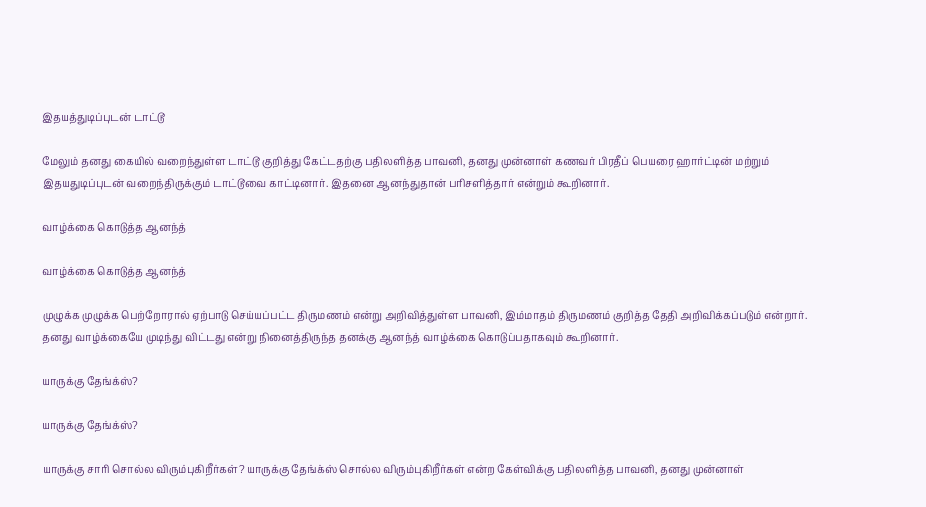இதயத்துடிப்புடன் டாட்டூ

மேலும் தனது கையில் வறைந்துள்ள டாட்டூ குறித்து கேட்டதற்கு பதிலளித்த பாவனி, தனது முன்னாள் கணவர் பிரதீப் பெயரை ஹார்ட்டின் மற்றும் இதயதுடிப்புடன் வறைந்திருக்கும் டாட்டூவை காட்டினார். இதனை ஆனந்துதான் பரிசளித்தார் என்றும் கூறினார்.

வாழ்க்கை கொடுத்த ஆனந்த்

வாழ்க்கை கொடுத்த ஆனந்த்

முழுக்க முழுக்க பெற்றோரால் ஏற்பாடு செய்யப்பட்ட திருமணம் என்று அறிவித்துள்ள பாவனி, இம்மாதம் திருமணம் குறித்த தேதி அறிவிக்கப்படும் என்றார். தனது வாழ்க்கையே முடிந்து விட்டது என்று நினைத்திருந்த தனக்கு ஆனந்த் வாழ்க்கை கொடுப்பதாகவும் கூறினார்.

யாருக்கு தேங்க்ஸ்?

யாருக்கு தேங்க்ஸ்?

யாருக்கு சாரி சொல்ல விரும்புகிறீர்கள்? யாருக்கு தேங்க்ஸ் சொல்ல விரும்புகிறீர்கள் என்ற கேள்விக்கு பதிலளித்த பாவனி, தனது முன்னாள்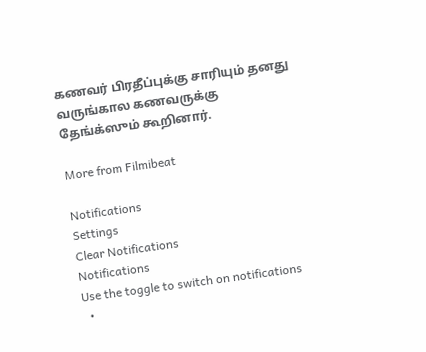கணவர் பிரதீப்புக்கு சாரியும் தனது வருங்கால கணவருக்கு தேங்க்ஸும் கூறினார்.

More from Filmibeat

Notifications
Settings
Clear Notifications
Notifications
Use the toggle to switch on notifications
  •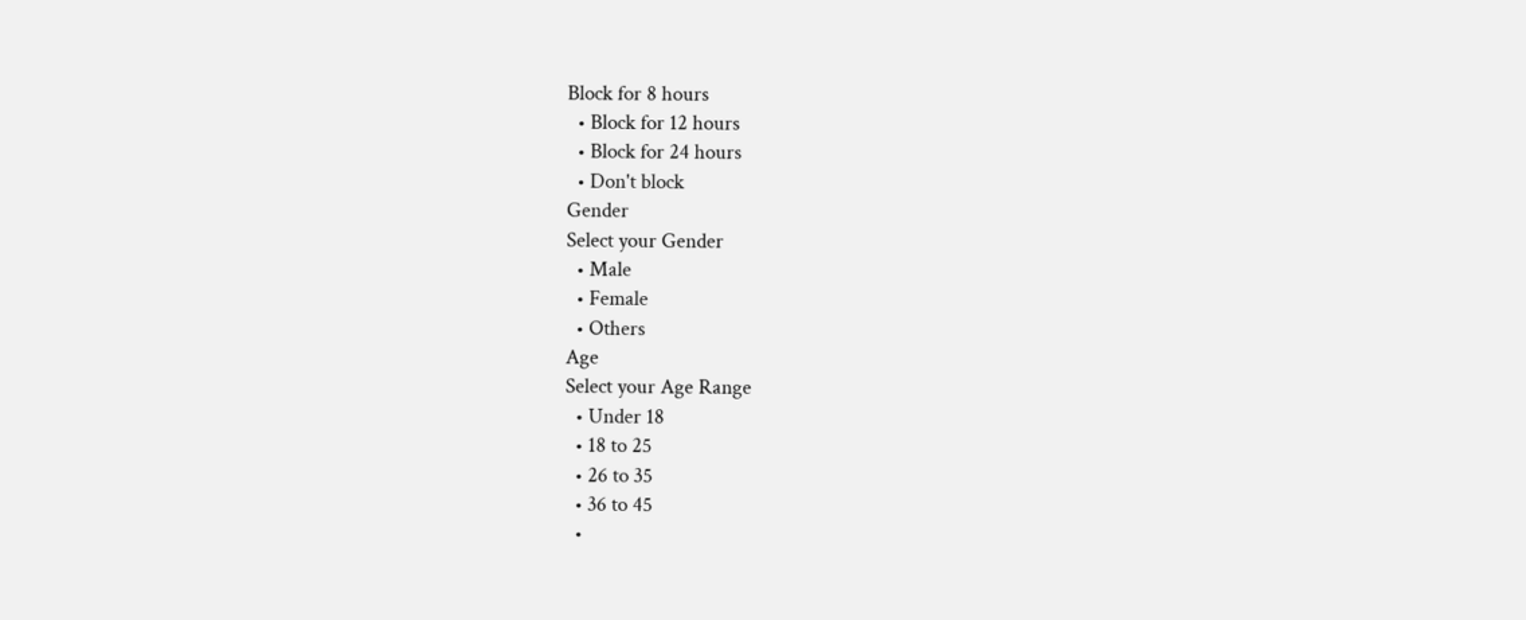Block for 8 hours
  • Block for 12 hours
  • Block for 24 hours
  • Don't block
Gender
Select your Gender
  • Male
  • Female
  • Others
Age
Select your Age Range
  • Under 18
  • 18 to 25
  • 26 to 35
  • 36 to 45
  •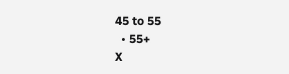45 to 55
  • 55+
X